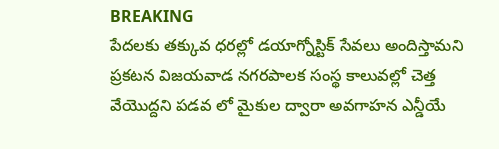BREAKING
పేదలకు తక్కువ ధరల్లో డయాగ్నోస్టిక్ సేవలు అందిస్తామని ప్రకటన విజయవాడ నగరపాలక సంస్థ కాలువల్లో చెత్త వేయొద్దని పడవ లో మైకుల ద్వారా అవగాహన ఎన్డీయే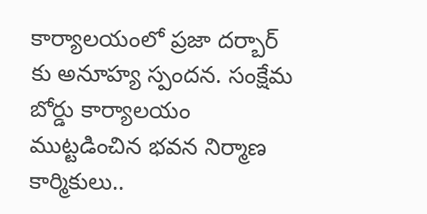కార్యాలయంలో ప్రజా దర్బార్ కు అనూహ్య స్పందన. సంక్షేమ బోర్డు కార్యాలయం ముట్టడించిన భవన నిర్మాణ కార్మికులు..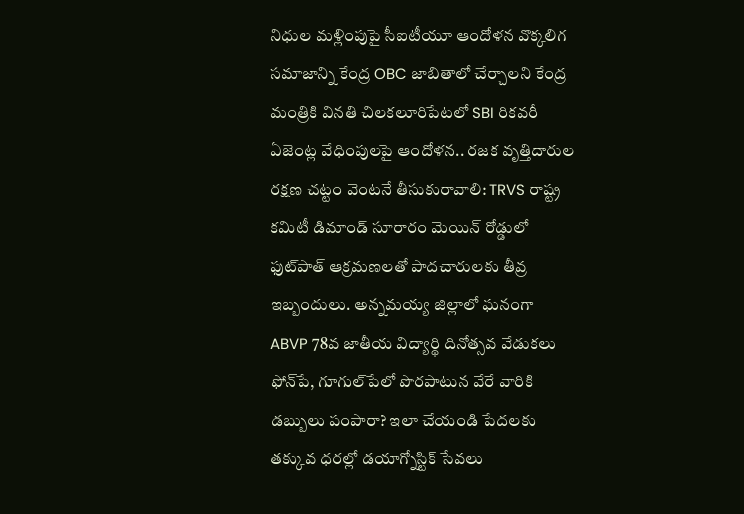నిధుల మళ్లింపుపై సీఐటీయూ ఆందోళన వొక్కలిగ సమాజాన్ని కేంద్ర OBC జాబితాలో చేర్చాలని కేంద్ర మంత్రికి వినతి చిలకలూరిపేటలో SBI రికవరీ ఏజెంట్ల వేధింపులపై ఆందోళన.. రజక వృత్తిదారుల రక్షణ చట్టం వెంటనే తీసుకురావాలి: TRVS రాష్ట్ర కమిటీ డిమాండ్ సూరారం మెయిన్ రోడ్డులో ఫుట్‌పాత్ ఆక్రమణలతో పాదచారులకు తీవ్ర ఇబ్బందులు. అన్నమయ్య జిల్లాలో ఘనంగా ABVP 78వ జాతీయ విద్యార్థి దినోత్సవ వేడుకలు ఫోన్‌పే, గూగుల్‌పేలో పొరపాటున వేరే వారికి డబ్బులు పంపారా? ఇలా చేయండి పేదలకు తక్కువ ధరల్లో డయాగ్నోస్టిక్ సేవలు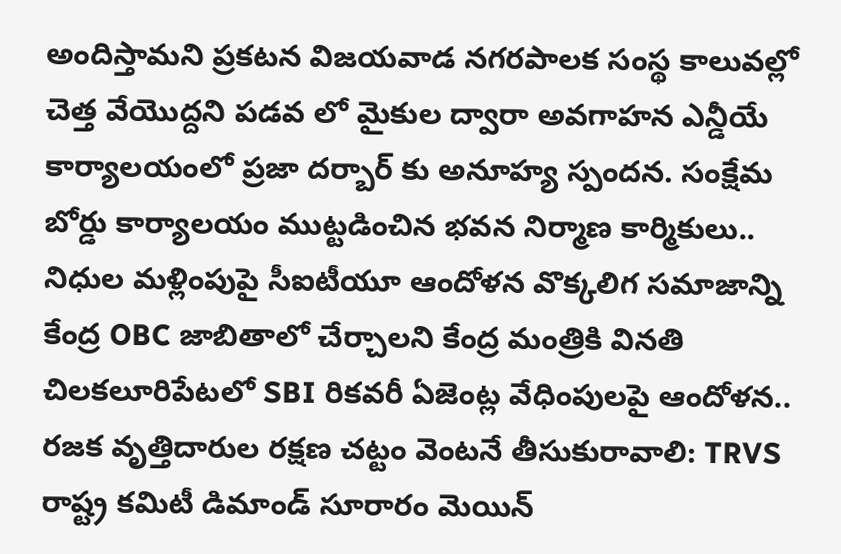అందిస్తామని ప్రకటన విజయవాడ నగరపాలక సంస్థ కాలువల్లో చెత్త వేయొద్దని పడవ లో మైకుల ద్వారా అవగాహన ఎన్డీయే కార్యాలయంలో ప్రజా దర్బార్ కు అనూహ్య స్పందన. సంక్షేమ బోర్డు కార్యాలయం ముట్టడించిన భవన నిర్మాణ కార్మికులు.. నిధుల మళ్లింపుపై సీఐటీయూ ఆందోళన వొక్కలిగ సమాజాన్ని కేంద్ర OBC జాబితాలో చేర్చాలని కేంద్ర మంత్రికి వినతి చిలకలూరిపేటలో SBI రికవరీ ఏజెంట్ల వేధింపులపై ఆందోళన.. రజక వృత్తిదారుల రక్షణ చట్టం వెంటనే తీసుకురావాలి: TRVS రాష్ట్ర కమిటీ డిమాండ్ సూరారం మెయిన్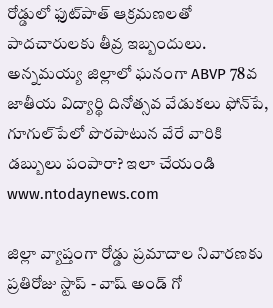రోడ్డులో ఫుట్‌పాత్ ఆక్రమణలతో పాదచారులకు తీవ్ర ఇబ్బందులు. అన్నమయ్య జిల్లాలో ఘనంగా ABVP 78వ జాతీయ విద్యార్థి దినోత్సవ వేడుకలు ఫోన్‌పే, గూగుల్‌పేలో పొరపాటున వేరే వారికి డబ్బులు పంపారా? ఇలా చేయండి
www.ntodaynews.com

జిల్లా వ్యాప్తంగా రోడ్డు ప్రమాదాల నివారణకు ప్రతిరోజు స్టాప్‌ - వాష్‌ అండ్‌ గో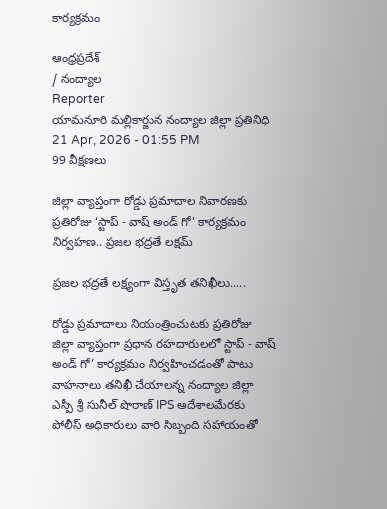కార్యక్రమం

ఆంధ్రప్రదేశ్
/ నంద్యాల
Reporter
యామనూరి మల్లికార్జున నంద్యాల జిల్లా ప్రతినిధి
21 Apr, 2026 - 01:55 PM
99 వీక్షణలు

జిల్లా వ్యాప్తంగా రోడ్డు ప్రమాదాల నివారణకు ప్రతిరోజు ‘స్టాప్‌ - వాష్‌ అండ్‌ గో’ కార్యక్రమం నిర్వహణ.. ప్రజల భద్రతే లక్షమ్

ప్రజల భద్రతే లక్ష్యంగా విస్తృత తనిఖీలు.....

రోడ్డు ప్రమాదాలు నియంత్రించుటకు ప్రతిరోజు జిల్లా వ్యాప్తంగా ప్రధాన రహదారులలో స్టాప్‌ - వాష్‌ అండ్‌ గో’ కార్యక్రమం నిర్వహించడంతో పాటు వాహనాలు తనిఖీ చేయాలన్న నంద్యాల జిల్లా ఎస్పీ శ్రీ సునీల్ షొరాణ్ IPS ఆదేశాలమేరకు పోలీస్ అధికారులు వారి సిబ్బంది సహాయంతో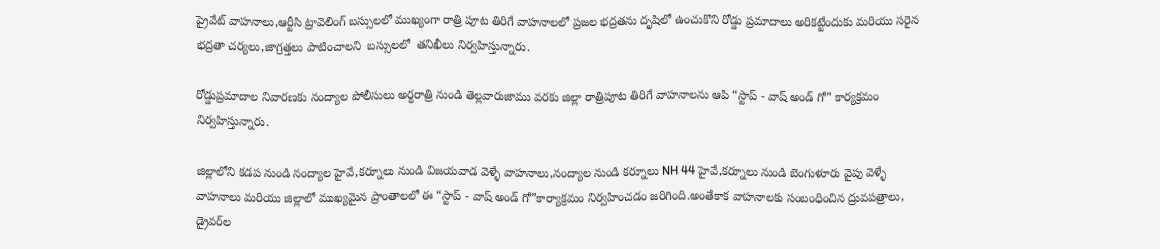ప్రైవేట్ వాహనాలు,ఆర్టీసి ట్రావెలింగ్ బస్సులలో ముఖ్యంగా రాత్రి పూట తిరిగే వాహనాలలో ప్రజల భద్రతను దృషిలో ఉంచుకొని రోడ్డు ప్రమాదాలు అరికట్టేందుకు మరియు సరైన భద్రతా చర్యలు,జాగ్రత్తలు పాటించాలని  బస్సులలో  తనిఖీలు నిర్వహిస్తున్నారు.

రోడ్డుప్రమాదాల నివారణకు నంద్యాల పోలీసులు అర్ధరాత్రి నుండి తెల్లవారుజాము వరకు జిల్లా రాత్రిపూట తిరిగే వాహనాలను ఆపి “స్టాప్‌ - వాష్‌ అండ్‌ గో” కార్యక్రమం నిర్వహిస్తున్నారు.

జిల్లాలోని కడప నుండి నంద్యాల హైవే,కర్నూలు నుండి విజయవాడ వెళ్ళే వాహనాలు,నంద్యాల నుండి కర్నూలు NH 44 హైవే,కర్నూలు నుండి బెంగుళూరు వైపు వెళ్ళే వాహనాలు మరియు జిల్లాలో ముఖ్యమైన ప్రాంతాలలో ఈ “స్టాప్‌ - వాష్‌ అండ్‌ గో”కార్యాక్రమం నిర్వహించడం జరిగింది.అంతేకాక వాహనాలకు సంబంధించిన ద్రువపత్రాలు, డ్రైవర్‌ల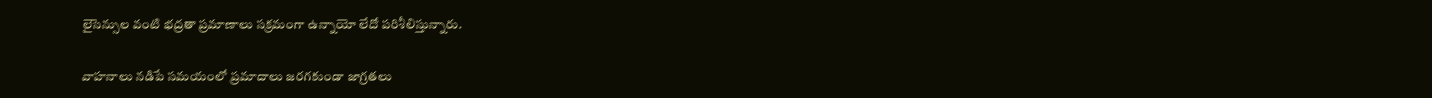లైసెన్సుల వంటి భద్రతా ప్రమాణాలు సక్రమంగా ఉన్నాయో లేదో పరిశీలిస్తున్నారు.

వాహనాలు నడిపే సమయంలో ప్రమాదాలు జరగకుండా జాగ్రతలు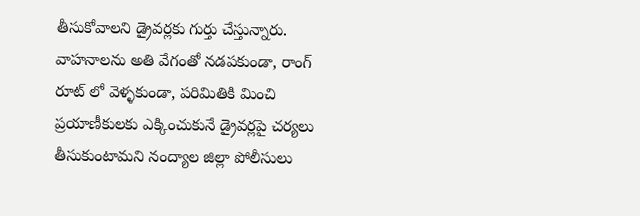తీసుకోవాలని డ్రైవర్లకు గుర్తు చేస్తున్నారు. వాహనాలను అతి వేగంతో నడపకుండా, రాంగ్ రూట్ లో వెళ్ళకుండా, పరిమితికి మించి ప్రయాణీకులకు ఎక్కించుకునే డ్రైవర్లపై చర్యలు తీసుకుంటామని నంద్యాల జిల్లా పోలీసులు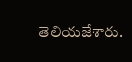తెలియజేశారు.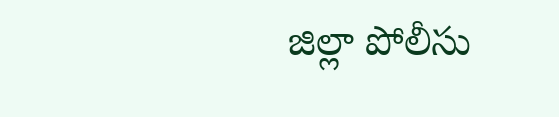జిల్లా పోలీసు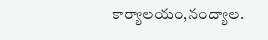కార్యాలయం,నంద్యాల.